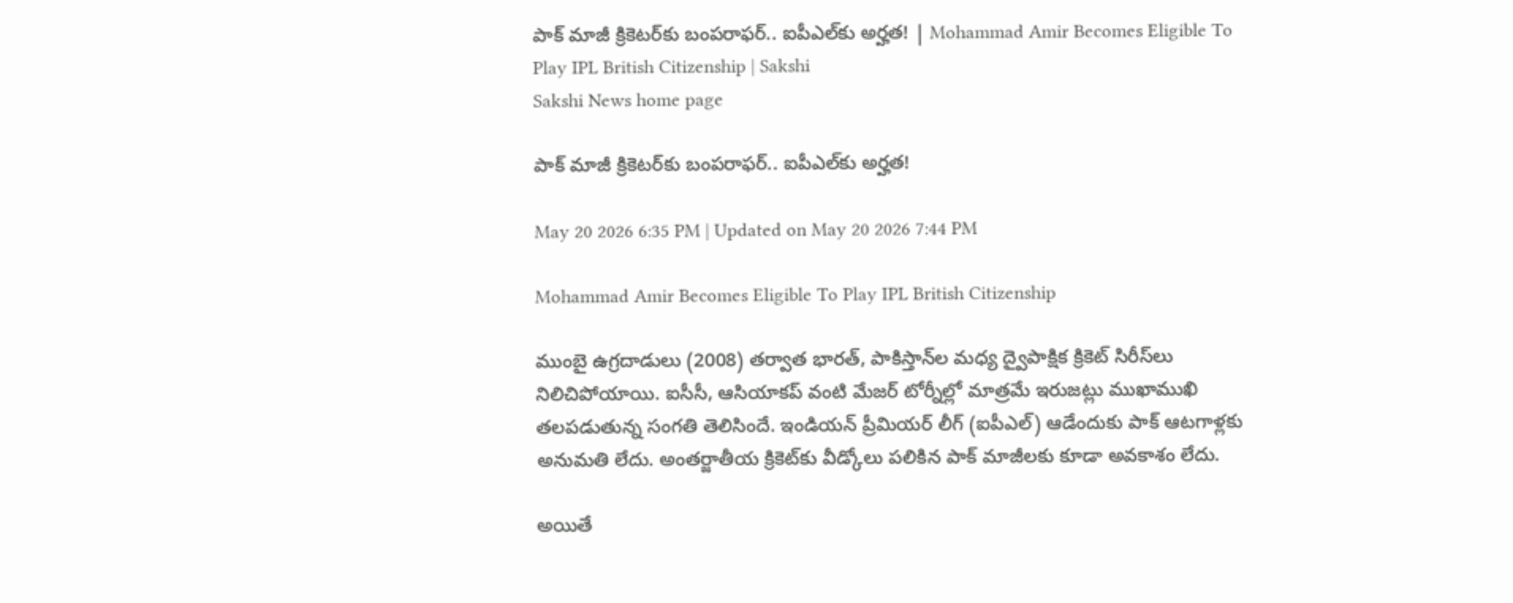పాక్ మాజీ క్రికెట‌ర్‌కు బంప‌రాఫ‌ర్‌.. ఐపీఎల్‌కు అర్హత! | Mohammad Amir Becomes Eligible To Play IPL British Citizenship | Sakshi
Sakshi News home page

పాక్ మాజీ క్రికెట‌ర్‌కు బంప‌రాఫ‌ర్‌.. ఐపీఎల్‌కు అర్హత!

May 20 2026 6:35 PM | Updated on May 20 2026 7:44 PM

Mohammad Amir Becomes Eligible To Play IPL British Citizenship

ముంబై ఉగ్ర‌దాడులు (2008) త‌ర్వాత భార‌త్‌, పాకిస్తాన్‌ల మ‌ధ్య ద్వైపాక్షిక క్రికెట్ సిరీస్‌లు నిలిచిపోయాయి. ఐసీసీ, ఆసియాక‌ప్ వంటి మేజ‌ర్ టోర్నీల్లో మాత్ర‌మే ఇరుజ‌ట్లు ముఖాముఖి త‌ల‌ప‌డుతున్న సంగ‌తి తెలిసిందే. ఇండియ‌న్ ప్రీమియ‌ర్ లీగ్ (ఐపీఎల్‌) ఆడేందుకు పాక్ ఆట‌గాళ్ల‌కు అనుమ‌తి లేదు. అంతర్జాతీయ క్రికెట్‌కు వీడ్కోలు పలికిన పాక్‌ మాజీలకు కూడా అవకాశం లేదు.

అయితే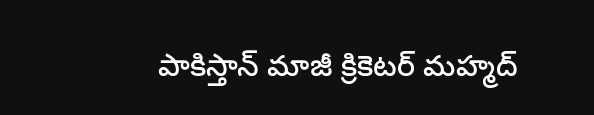పాకిస్తాన్ మాజీ క్రికెట‌ర్ మహ్మద్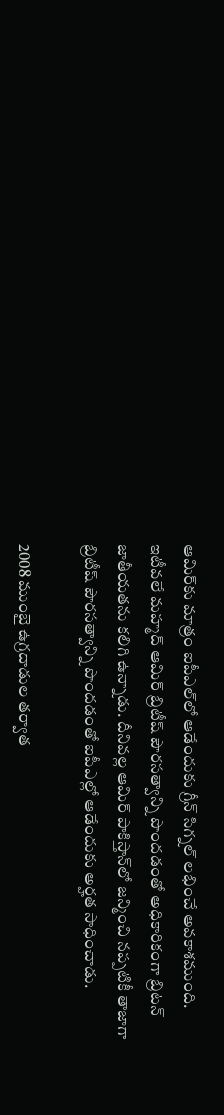ఆమిర్‌కు మాత్రం ఐపీఎల్‌లో ఆడేందుకు గ్రీన్ సిగ్న‌ల్ ల‌భించే అవ‌కాశ‌ముంది. ఇటీవ‌లే మ‌హ్మ‌ద్ ఆమిర్ బ్రిటీష్ పౌర‌స‌త్వాన్ని పొందడంతో అధికారికంగా బ్రిట‌న్ జాతీయ‌త‌ను క‌లిగి ఉన్నాడు. దీనివ‌ల్ల ఆమిర్ పాకిస్తాన్‌లో జ‌న్మించి న‌ప్ప‌టికీ తాజాగా బ్రిటీష్ పౌర‌స‌త్వాన్ని పొంద‌డంతో ఐపీఎల్లో ఆడేందుకు అర్హ‌త సాధించాడు.

2008 ముంబై ఉగ్ర‌దాడుల త‌ర్వాత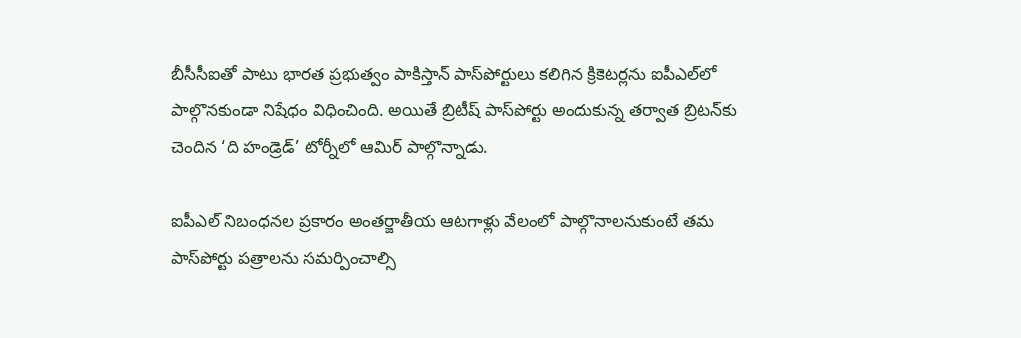బీసీసీఐతో పాటు భార‌త ప్ర‌భుత్వం పాకిస్తాన్ పాస్‌పోర్టులు క‌లిగిన క్రికెట‌ర్ల‌ను ఐపీఎల్‌లో పాల్గొన‌కుండా నిషేధం విధించింది. అయితే బ్రిటీష్ పాస్‌పోర్టు అందుకున్న త‌ర్వాత బ్రిట‌న్‌కు చెందిన ‘ది హండ్రెడ్’ టోర్నీలో ఆమిర్ పాల్గొన్నాడు.

ఐపీఎల్ నిబంధ‌న‌ల ప్ర‌కారం అంత‌ర్జాతీయ ఆట‌గాళ్లు వేలంలో పాల్గొనాల‌నుకుంటే త‌మ పాస్‌పోర్టు ప‌త్రాల‌ను సమ‌ర్పించాల్సి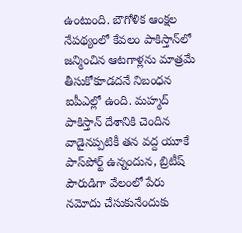ఉంటుంది. బౌగోళిక ఆంక్ష‌ల నేప‌థ్యంలో కేవ‌లం పాకిస్తాన్‌లో జ‌న్మించిన ఆట‌గాళ్ల‌ను మాత్ర‌మే తీసుకోకూడ‌ద‌నే నిబంధ‌న ఐపీఎల్లో ఉంది. మ‌హ్మ‌ద్ పాకిస్తాన్ దేశానికి చెందిన వాడైన‌ప్ప‌టికీ త‌న వ‌ద్ద యూకే పాస్‌పోర్ట్ ఉన్నందున‌, బ్రిటీష్ పౌరుడిగా వేలంలో పేరు న‌మోదు చేసుకునేందుకు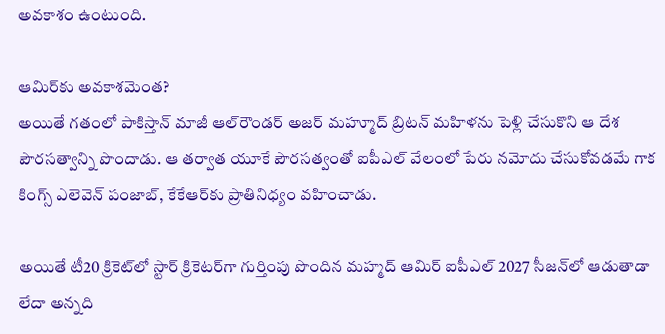అవ‌కాశం ఉంటుంది.

ఆమిర్‌కు అవ‌కాశ‌మెంత‌?
అయితే గ‌తంలో పాకిస్తాన్ మాజీ ఆల్‌రౌండ‌ర్ అజ‌ర్ మ‌హ్మూద్ బ్రిట‌న్ మ‌హిళ‌ను పెళ్లి చేసుకొని ఆ దేశ పౌర‌స‌త్వాన్ని పొందాడు. ఆ త‌ర్వాత యూకే పౌర‌సత్వంతో ఐపీఎల్ వేలంలో పేరు న‌మోదు చేసుకోవ‌డ‌మే గాక కింగ్స్ ఎలెవెన్ పంజాబ్‌, కేకేఆర్‌కు ప్రాతినిధ్యం వ‌హించాడు.

అయితే టీ20 క్రికెట్‌లో స్టార్ క్రికెట‌ర్‌గా గుర్తింపు పొందిన మ‌హ్మ‌ద్ ఆమిర్ ఐపీఎల్ 2027 సీజ‌న్‌లో ఆడుతాడా లేదా అన్న‌ది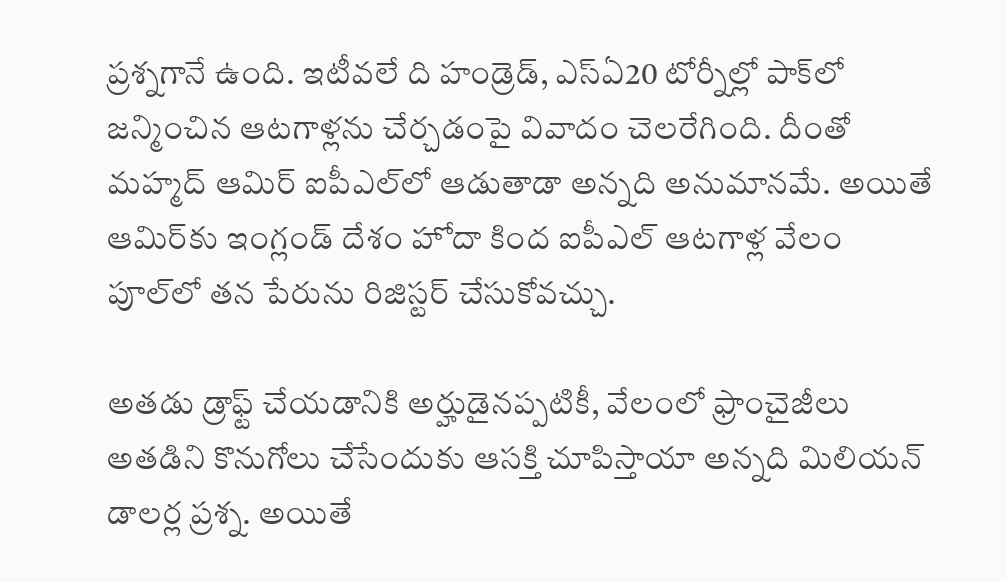ప్ర‌శ్న‌గానే ఉంది. ఇటీవ‌లే ది హండ్రెడ్‌, ఎస్ఏ20 టోర్నీల్లో పాక్‌లో జ‌న్మించిన ఆట‌గాళ్ల‌ను చేర్చ‌డంపై వివాదం చెల‌రేగింది. దీంతో మ‌హ్మ‌ద్ ఆమిర్ ఐపీఎల్‌లో ఆడుతాడా అన్న‌ది అనుమాన‌మే. అయితే ఆమిర్‌కు ఇంగ్లండ్ దేశం హోదా కింద ఐపీఎల్ ఆట‌గాళ్ల వేలం పూల్‌లో త‌న పేరును రిజిస్ట‌ర్ చేసుకోవ‌చ్చు.

అత‌డు డ్రాఫ్ట్ చేయ‌డానికి అర్హుడైన‌ప్ప‌టికీ, వేలంలో ఫ్రాంచైజీలు అత‌డిని కొనుగోలు చేసేందుకు ఆస‌క్తి చూపిస్తాయా అన్న‌ది మిలియ‌న్ డాల‌ర్ల ప్ర‌శ్న‌. అయితే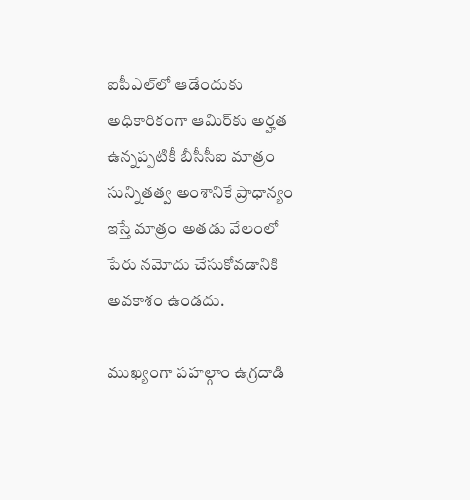ఐపీఎల్‌లో ఆడేందుకు అధికారికంగా ఆమిర్‌కు అర్హ‌త ఉన్న‌ప్ప‌టికీ బీసీసీఐ మాత్రం సున్నిత‌త్వ అంశానికే ప్రాధాన్యం ఇస్తే మాత్రం అత‌డు వేలంలో పేరు న‌మోదు చేసుకోవ‌డానికి అవ‌కాశం ఉండ‌దు.

ముఖ్యంగా ప‌హ‌ల్గాం ఉగ్ర‌దాడి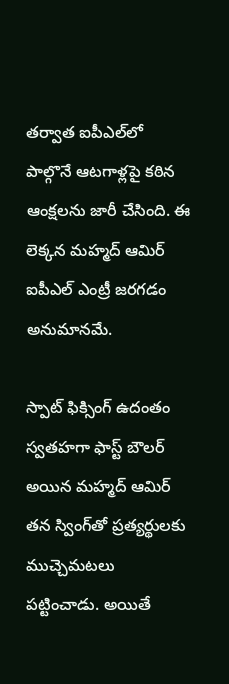త‌ర్వాత ఐపీఎల్‌లో పాల్గొనే ఆట‌గాళ్ల‌పై క‌ఠిన ఆంక్ష‌ల‌ను జారీ చేసింది. ఈ లెక్కన మ‌హ్మ‌ద్ ఆమిర్ ఐపీఎల్ ఎంట్రీ జ‌ర‌గ‌డం అనుమాన‌మే.

స్పాట్ ఫిక్సింగ్ ఉదంతం
స్వ‌త‌హగా ఫాస్ట్‌ బౌల‌ర్ అయిన మ‌హ్మ‌ద్ ఆమిర్ త‌న స్వింగ్‌తో ప్ర‌త్యర్థుల‌కు ముచ్చెమ‌ట‌లు ప‌ట్టించాడు. అయితే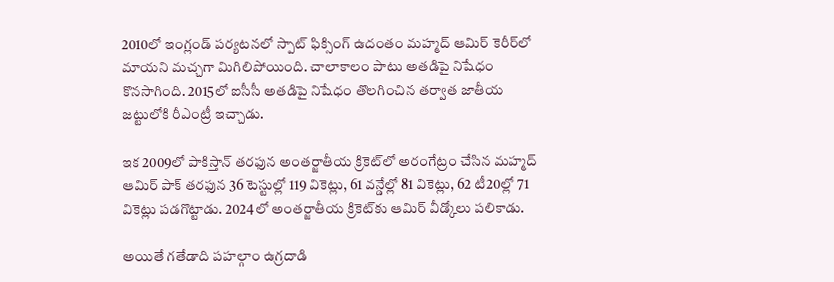2010లో ఇంగ్లండ్ ప‌ర్య‌ట‌న‌లో స్పాట్ ఫిక్సింగ్ ఉదంతం మ‌హ్మ‌ద్ ఆమిర్ కెరీర్‌లో మాయ‌ని మ‌చ్చ‌గా మిగిలిపోయింది. చాలాకాలం పాటు అత‌డిపై నిషేధం కొన‌సాగింది. 2015లో ఐసీసీ అత‌డిపై నిషేధం తొల‌గించిన త‌ర్వాత జాతీయ జ‌ట్టులోకి రీఎంట్రీ ఇచ్చాడు.

ఇక 2009లో పాకిస్తాన్ తరఫున అంతర్జాతీయ క్రికెట్‌లో అరంగేట్రం చేసిన మహ్మద్ ఆమిర్ పాక్ తరఫున 36 టెస్టుల్లో 119 వికెట్లు, 61 వన్డేల్లో 81 వికెట్లు, 62 టీ20ల్లో 71 వికెట్లు పడగొట్టాడు. 2024లో అంతర్జాతీయ క్రికెట్‌కు ఆమిర్‌ వీడ్కోలు పలికాడు.

అయితే గ‌తేడాది ప‌హ‌ల్గాం ఉగ్ర‌దాడి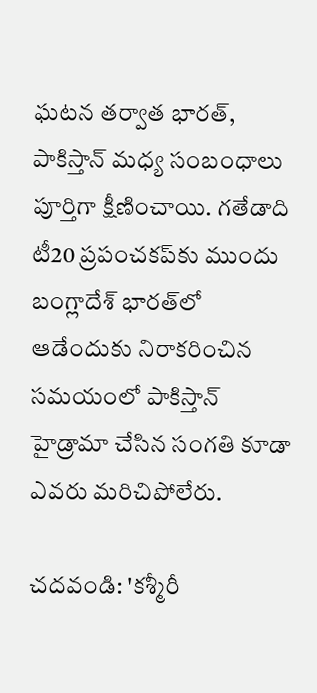ఘ‌ట‌న‌ త‌ర్వాత భార‌త్‌, పాకిస్తాన్ మ‌ధ్య సంబంధాలు పూర్తిగా క్షీణించాయి. గ‌తేడాది టీ20 ప్ర‌పంచ‌క‌ప్‌కు ముందు బంగ్లాదేశ్ భార‌త్‌లో ఆడేందుకు నిరాక‌రించిన స‌మ‌యంలో పాకిస్తాన్ హైడ్రామా చేసిన సంగ‌తి కూడా ఎవ‌రు మ‌రిచిపోలేరు.

చదవండి: 'క‌శ్మీరీ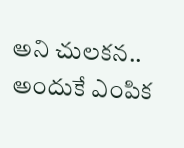అని చుల‌క‌న‌.. అందుకే ఎంపిక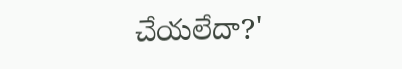చేయ‌లేదా?'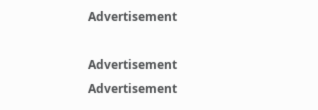Advertisement

Advertisement
Advertisement